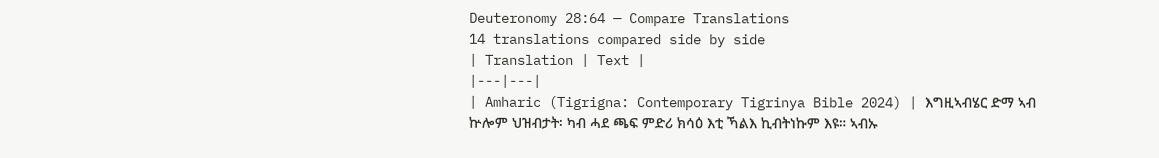Deuteronomy 28:64 — Compare Translations
14 translations compared side by side
| Translation | Text |
|---|---|
| Amharic (Tigrigna: Contemporary Tigrinya Bible 2024) | እግዚኣብሄር ድማ ኣብ ኵሎም ህዝብታት፡ ካብ ሓደ ጫፍ ምድሪ ክሳዕ እቲ ኻልእ ኪብትነኩም እዩ። ኣብኡ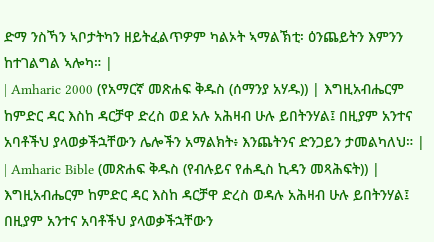ድማ ንስኻን ኣቦታትካን ዘይትፈልጥዎም ካልኦት ኣማልኽቲ፡ ዕንጨይትን እምንን ከተገልግል ኣሎካ። |
| Amharic 2000 (የአማርኛ መጽሐፍ ቅዱስ (ሰማንያ አሃዱ)) | እግዚአብሔርም ከምድር ዳር እስከ ዳርቻዋ ድረስ ወደ አሉ አሕዛብ ሁሉ ይበትንሃል፤ በዚያም አንተና አባቶችህ ያላወቃችኋቸውን ሌሎችን አማልክት፥ እንጨትንና ድንጋይን ታመልካለህ። |
| Amharic Bible (መጽሐፍ ቅዱስ (የብሉይና የሐዲስ ኪዳን መጻሕፍት)) | እግዚአብሔርም ከምድር ዳር እስከ ዳርቻዋ ድረስ ወዳሉ አሕዛብ ሁሉ ይበትንሃል፤ በዚያም አንተና አባቶችህ ያላወቃችኋቸውን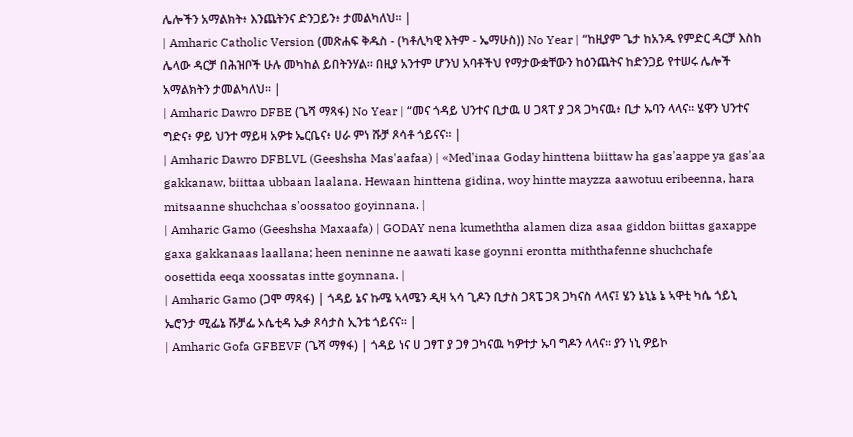ሌሎችን አማልክት፥ እንጨትንና ድንጋይን፥ ታመልካለህ። |
| Amharic Catholic Version (መጽሐፍ ቅዱስ - (ካቶሊካዊ እትም - ኤማሁስ)) No Year | “ከዚያም ጌታ ከአንዱ የምድር ዳርቻ እስከ ሌላው ዳርቻ በሕዝቦች ሁሉ መካከል ይበትንሃል። በዚያ አንተም ሆንህ አባቶችህ የማታውቋቸውን ከዕንጨትና ከድንጋይ የተሠሩ ሌሎች አማልክትን ታመልካለህ። |
| Amharic Dawro DFBE (ጌሻ ማጻፋ) No Year | “መና ጎዳይ ህንተና ቢታዉ ሀ ጋጻፐ ያ ጋጻ ጋካናዉ፥ ቢታ ኡባን ላላና። ሄዋን ህንተና ግድና፥ ዎይ ህንተ ማይዛ አዎቱ ኤርቤና፥ ሀራ ምነ ሹቻ ጾሳቶ ጎይናና። |
| Amharic Dawro DFBLVL (Geeshsha Mas'aafaa) | «Med'inaa Goday hinttena biittaw ha gas'aappe ya gas'aa gakkanaw, biittaa ubbaan laalana. Hewaan hinttena gidina, woy hintte mayzza aawotuu eribeenna, hara mitsaanne shuchchaa s'oossatoo goyinnana. |
| Amharic Gamo (Geeshsha Maxaafa) | GODAY nena kumeththa alamen diza asaa giddon biittas gaxappe gaxa gakkanaas laallana; heen neninne ne aawati kase goynni erontta miththafenne shuchchafe oosettida eeqa xoossatas intte goynnana. |
| Amharic Gamo (ጋሞ ማጻፋ) | ጎዳይ ኔና ኩሜ ኣላሜን ዲዛ ኣሳ ጊዶን ቢታስ ጋጻፔ ጋጻ ጋካናስ ላላና፤ ሄን ኔኒኔ ኔ ኣዋቲ ካሴ ጎይኒ ኤሮንታ ሚፌኔ ሹቻፌ ኦሴቲዳ ኤቃ ጾሳታስ ኢንቴ ጎይናና። |
| Amharic Gofa GFBEVF (ጌሻ ማፃፋ) | ጎዳይ ነና ሀ ጋፃፐ ያ ጋፃ ጋካናዉ ካዎተታ ኡባ ግዶን ላላና። ያን ነኒ ዎይኮ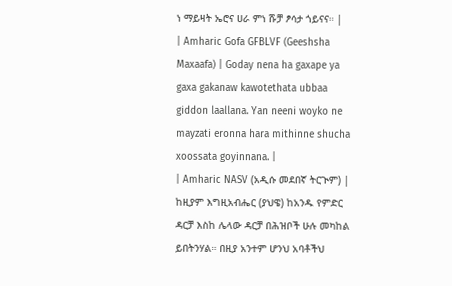ነ ማይዛት ኤሮና ሀራ ምነ ሹቻ ፆሳታ ጎይናና። |
| Amharic Gofa GFBLVF (Geeshsha Maxaafa) | Goday nena ha gaxape ya gaxa gakanaw kawotethata ubbaa giddon laallana. Yan neeni woyko ne mayzati eronna hara mithinne shucha xoossata goyinnana. |
| Amharic NASV (አዲሱ መደበኛ ትርጒም) | ከዚያም እግዚአብሔር (ያህዌ) ከአንዱ የምድር ዳርቻ እስከ ሌላው ዳርቻ በሕዝቦች ሁሉ መካከል ይበትንሃል። በዚያ አንተም ሆንህ አባቶችህ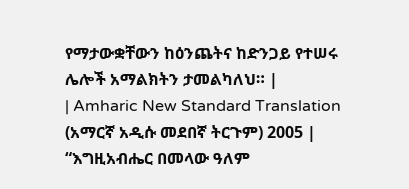የማታውቋቸውን ከዕንጨትና ከድንጋይ የተሠሩ ሌሎች አማልክትን ታመልካለህ። |
| Amharic New Standard Translation (አማርኛ አዲሱ መደበኛ ትርጉም) 2005 | “እግዚአብሔር በመላው ዓለም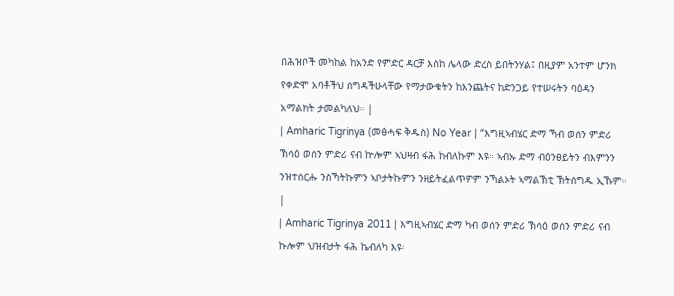በሕዝቦች መካከል ከአንድ የምድር ዳርቻ እስከ ሌላው ድረስ ይበትንሃል፤ በዚያም አንተም ሆንክ የቀድሞ አባቶችህ ሰግዳችሁላቸው የማታውቁትን ከእንጨትና ከድንጋይ የተሠሩትን ባዕዳን አማልክት ታመልካለህ። |
| Amharic Tigrinya (መፅሓፍ ቅዱስ) No Year | “እግዚኣብሄር ድማ ኻብ ወሰን ምድሪ ኽሳዕ ወሰን ምድሪ ናብ ኵሎም ኣህዛብ ፋሕ ከብለኩም እዩ። ኣብኡ ድማ ብዕንፀይትን ብእምንን ንዝተሰርሑ ንስኻትኩምን ኣቦታትኩምን ንዘይትፈልጥዎም ንኻልኦት ኣማልኽቲ ኽትሰግዱ ኢኹም። |
| Amharic Tigrinya 2011 | እግዚኣብሄር ድማ ካብ ወሰን ምድሪ ኽሳዕ ወሰን ምድሪ ናብ ኩሎም ህዝብታት ፋሕ ኬብለካ እዩ፡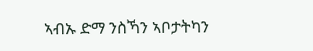ኣብኡ ድማ ንስኻን ኣቦታትካን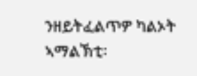ንዘይትፈልጥዎ ካልኦት ኣማልኽቲ፡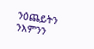ንዕጨይትን ንእምንን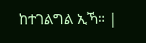ከተገልግል ኢኻ። |